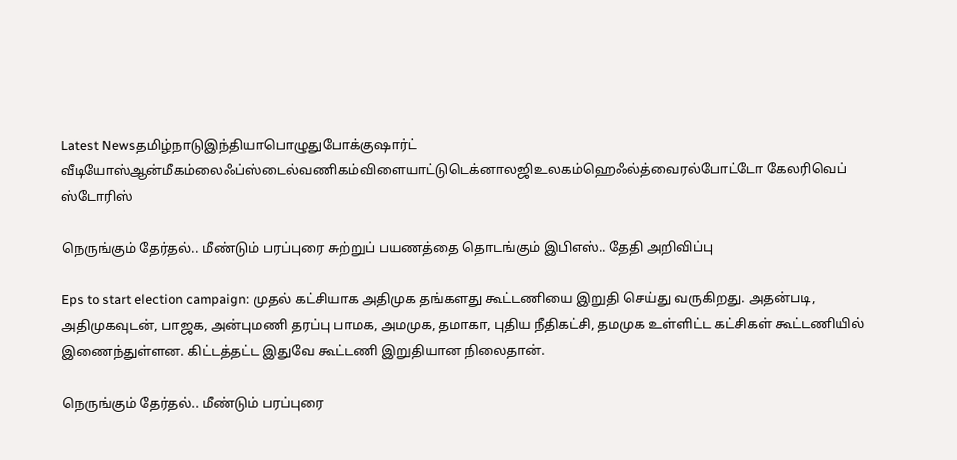Latest Newsதமிழ்நாடுஇந்தியாபொழுதுபோக்குஷார்ட் வீடியோஸ்ஆன்மீகம்லைஃப்ஸ்டைல்வணிகம்விளையாட்டுடெக்னாலஜிஉலகம்ஹெஃல்த்வைரல்போட்டோ கேலரிவெப் ஸ்டோரிஸ்

நெருங்கும் தேர்தல்.. மீண்டும் பரப்புரை சுற்றுப் பயணத்தை தொடங்கும் இபிஎஸ்.. தேதி அறிவிப்பு

Eps to start election campaign: முதல் கட்சியாக அதிமுக தங்களது கூட்டணியை இறுதி செய்து வருகிறது. அதன்படி, அதிமுகவுடன், பாஜக, அன்புமணி தரப்பு பாமக, அமமுக, தமாகா, புதிய நீதிகட்சி, தமமுக உள்ளிட்ட கட்சிகள் கூட்டணியில் இணைந்துள்ளன. கிட்டத்தட்ட இதுவே கூட்டணி இறுதியான நிலைதான்.

நெருங்கும் தேர்தல்.. மீண்டும் பரப்புரை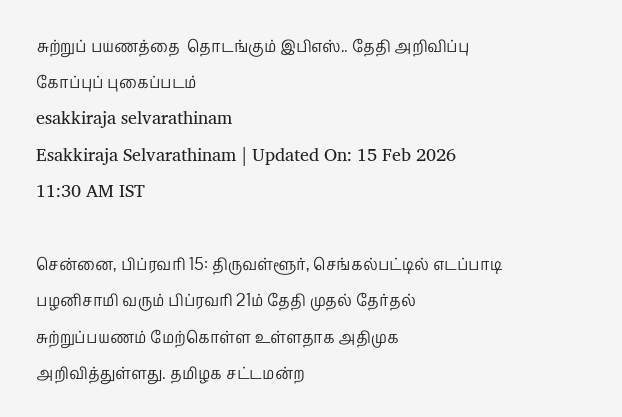சுற்றுப் பயணத்தை  தொடங்கும் இபிஎஸ்.. தேதி அறிவிப்பு
கோப்புப் புகைப்படம்
esakkiraja selvarathinam
Esakkiraja Selvarathinam | Updated On: 15 Feb 2026 11:30 AM IST

சென்னை, பிப்ரவரி 15: திருவள்ளூர், செங்கல்பட்டில் எடப்பாடி பழனிசாமி வரும் பிப்ரவரி 21ம் தேதி முதல் தேர்தல் சுற்றுப்பயணம் மேற்கொள்ள உள்ளதாக அதிமுக அறிவித்துள்ளது. தமிழக சட்டமன்ற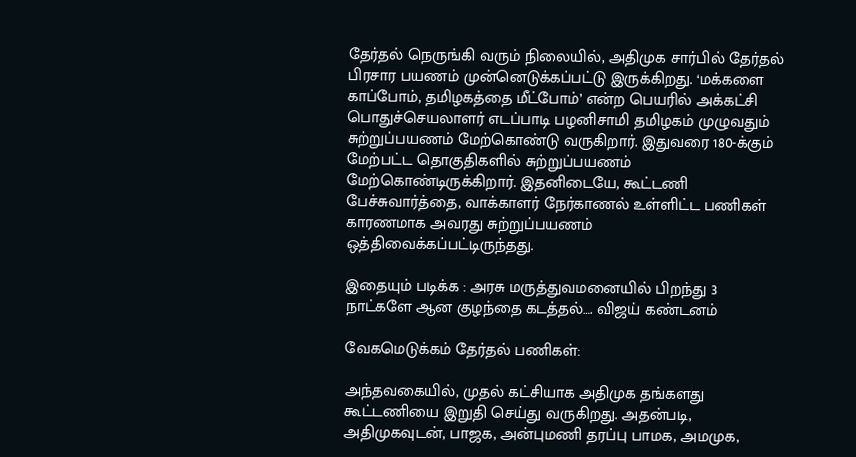தேர்தல் நெருங்கி வரும் நிலையில், அதிமுக சார்பில் தேர்தல் பிரசார பயணம் முன்னெடுக்கப்பட்டு இருக்கிறது. ‘மக்களை காப்போம், தமிழகத்தை மீட்போம்’ என்ற பெயரில் அக்கட்சி பொதுச்செயலாளர் எடப்பாடி பழனிசாமி தமிழகம் முழுவதும் சுற்றுப்பயணம் மேற்கொண்டு வருகிறார். இதுவரை 180-க்கும் மேற்பட்ட தொகுதிகளில் சுற்றுப்பயணம் மேற்கொண்டிருக்கிறார். இதனிடையே, கூட்டணி பேச்சுவார்த்தை, வாக்காளர் நேர்காணல் உள்ளிட்ட பணிகள் காரணமாக அவரது சுற்றுப்பயணம் ஒத்திவைக்கப்பட்டிருந்தது.

இதையும் படிக்க : அரசு மருத்துவமனையில் பிறந்து 3 நாட்களே ஆன குழந்தை கடத்தல்…. விஜய் கண்டனம்

வேகமெடுக்கம் தேர்தல் பணிகள்:

அந்தவகையில், முதல் கட்சியாக அதிமுக தங்களது கூட்டணியை இறுதி செய்து வருகிறது. அதன்படி, அதிமுகவுடன், பாஜக, அன்புமணி தரப்பு பாமக, அமமுக,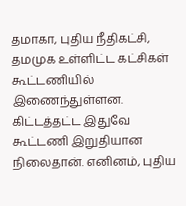தமாகா, புதிய நீதிகட்சி, தமமுக உள்ளிட்ட கட்சிகள் கூட்டணியில் இணைந்துள்ளன. கிட்டத்தட்ட இதுவே கூட்டணி இறுதியான நிலைதான். எனினம், புதிய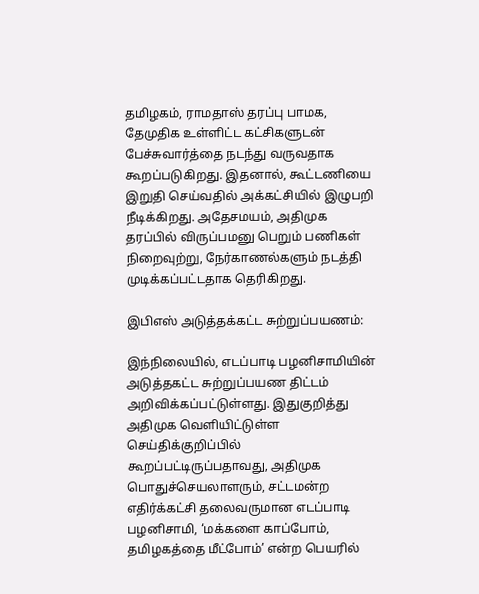தமிழகம், ராமதாஸ் தரப்பு பாமக, தேமுதிக உள்ளிட்ட கட்சிகளுடன் பேச்சுவார்த்தை நடந்து வருவதாக கூறப்படுகிறது. இதனால், கூட்டணியை இறுதி செய்வதில் அக்கட்சியில் இழுபறி நீடிக்கிறது. அதேசமயம், அதிமுக தரப்பில் விருப்பமனு பெறும் பணிகள் நிறைவுற்று, நேர்காணல்களும் நடத்தி முடிக்கப்பட்டதாக தெரிகிறது.

இபிஎஸ் அடுத்தக்கட்ட சுற்றுப்பயணம்:

இந்நிலையில், எடப்பாடி பழனிசாமியின் அடுத்தகட்ட சுற்றுப்பயண திட்டம் அறிவிக்கப்பட்டுள்ளது. இதுகுறித்து அதிமுக வெளியிட்டுள்ள செய்திக்குறிப்பில் கூறப்பட்டிருப்பதாவது, அதிமுக பொதுச்செயலாளரும், சட்டமன்ற எதிர்க்கட்சி தலைவருமான எடப்பாடி பழனிசாமி, ‘மக்களை காப்போம், தமிழகத்தை மீட்போம்’ என்ற பெயரில்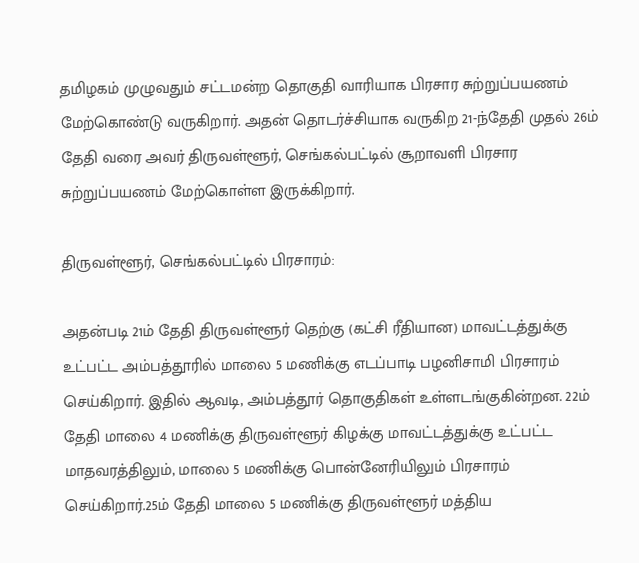தமிழகம் முழுவதும் சட்டமன்ற தொகுதி வாரியாக பிரசார சுற்றுப்பயணம் மேற்கொண்டு வருகிறார். அதன் தொடர்ச்சியாக வருகிற 21-ந்தேதி முதல் 26ம் தேதி வரை அவர் திருவள்ளூர், செங்கல்பட்டில் சூறாவளி பிரசார சுற்றுப்பயணம் மேற்கொள்ள இருக்கிறார்.

திருவள்ளூர், செங்கல்பட்டில் பிரசாரம்:

அதன்படி 21ம் தேதி திருவள்ளூர் தெற்கு (கட்சி ரீதியான) மாவட்டத்துக்கு உட்பட்ட அம்பத்தூரில் மாலை 5 மணிக்கு எடப்பாடி பழனிசாமி பிரசாரம் செய்கிறார். இதில் ஆவடி, அம்பத்தூர் தொகுதிகள் உள்ளடங்குகின்றன. 22ம் தேதி மாலை 4 மணிக்கு திருவள்ளூர் கிழக்கு மாவட்டத்துக்கு உட்பட்ட மாதவரத்திலும், மாலை 5 மணிக்கு பொன்னேரியிலும் பிரசாரம் செய்கிறார்.25ம் தேதி மாலை 5 மணிக்கு திருவள்ளூர் மத்திய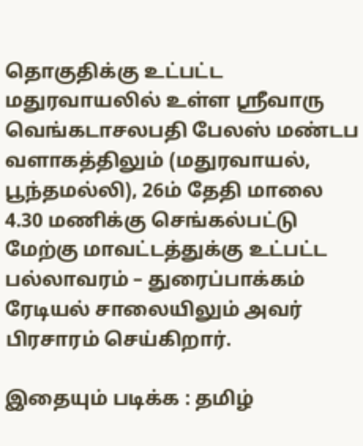தொகுதிக்கு உட்பட்ட மதுரவாயலில் உள்ள ஸ்ரீவாரு வெங்கடாசலபதி பேலஸ் மண்டப வளாகத்திலும் (மதுரவாயல், பூந்தமல்லி), 26ம் தேதி மாலை 4.30 மணிக்கு செங்கல்பட்டு மேற்கு மாவட்டத்துக்கு உட்பட்ட பல்லாவரம் – துரைப்பாக்கம் ரேடியல் சாலையிலும் அவர் பிரசாரம் செய்கிறார்.

இதையும் படிக்க : தமிழ்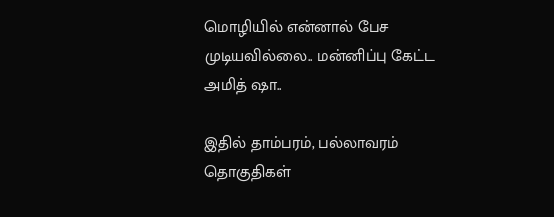மொழியில் என்னால் பேச முடியவில்லை.. மன்னிப்பு கேட்ட அமித் ஷா..

இதில் தாம்பரம், பல்லாவரம் தொகுதிகள்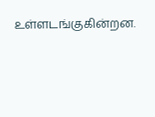உள்ளடங்குகின்றன.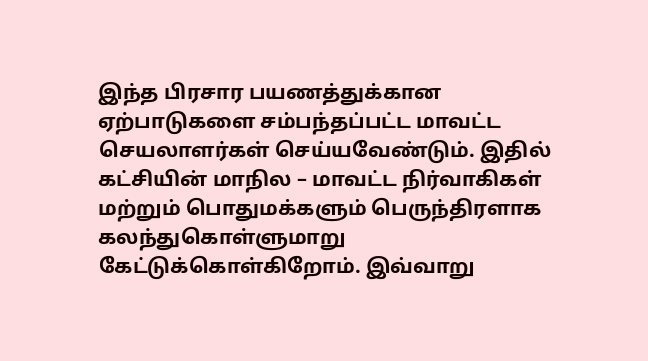இந்த பிரசார பயணத்துக்கான ஏற்பாடுகளை சம்பந்தப்பட்ட மாவட்ட செயலாளர்கள் செய்யவேண்டும். இதில் கட்சியின் மாநில – மாவட்ட நிர்வாகிகள் மற்றும் பொதுமக்களும் பெருந்திரளாக கலந்துகொள்ளுமாறு கேட்டுக்கொள்கிறோம். இவ்வாறு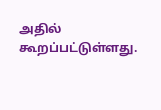அதில் கூறப்பட்டுள்ளது.